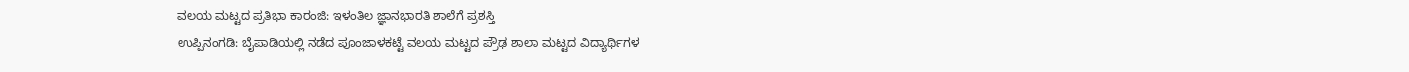ವಲಯ ಮಟ್ಟದ ಪ್ರತಿಭಾ ಕಾರಂಜಿ: ಇಳಂತಿಲ ಜ್ಞಾನಭಾರತಿ ಶಾಲೆಗೆ ಪ್ರಶಸ್ತಿ
ಉಪ್ಪಿನಂಗಡಿ: ಬೈಪಾಡಿಯಲ್ಲಿ ನಡೆದ ಪೂಂಜಾಳಕಟ್ಟೆ ವಲಯ ಮಟ್ಟದ ಪ್ರೌಢ ಶಾಲಾ ಮಟ್ಟದ ವಿದ್ಯಾರ್ಥಿಗಳ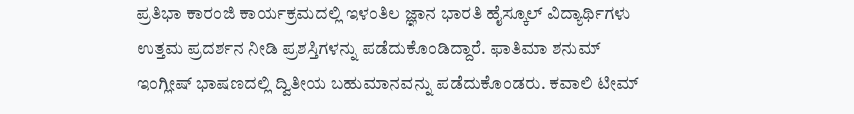ಪ್ರತಿಭಾ ಕಾರಂಜಿ ಕಾರ್ಯಕ್ರಮದಲ್ಲಿ ಇಳಂತಿಲ ಜ್ಞಾನ ಭಾರತಿ ಹೈಸ್ಕೂಲ್ ವಿದ್ಯಾರ್ಥಿಗಳು ಉತ್ತಮ ಪ್ರದರ್ಶನ ನೀಡಿ ಪ್ರಶಸ್ತಿಗಳನ್ನು ಪಡೆದುಕೊಂಡಿದ್ದಾರೆ. ಫಾತಿಮಾ ಶನುಮ್ ಇಂಗ್ಲೀಷ್ ಭಾಷಣದಲ್ಲಿ ದ್ವಿತೀಯ ಬಹುಮಾನವನ್ನು ಪಡೆದುಕೊಂಡರು. ಕವಾಲಿ ಟೀಮ್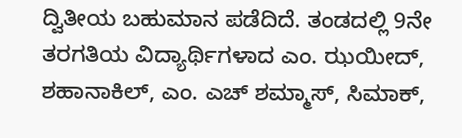ದ್ವಿತೀಯ ಬಹುಮಾನ ಪಡೆದಿದೆ. ತಂಡದಲ್ಲಿ 9ನೇ ತರಗತಿಯ ವಿದ್ಯಾರ್ಥಿಗಳಾದ ಎಂ. ಝಯೀದ್, ಶಹಾನಾಕಿಲ್, ಎಂ. ಎಚ್ ಶಮ್ಮಾಸ್, ಸಿಮಾಕ್,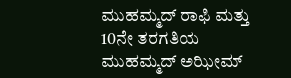ಮುಹಮ್ಮದ್ ರಾಫಿ ಮತ್ತು 10ನೇ ತರಗತಿಯ ಮುಹಮ್ಮದ್ ಅಝೀಮ್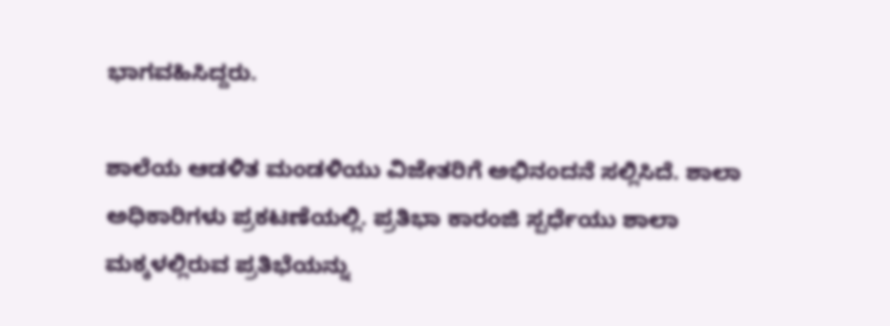ಭಾಗವಹಿಸಿದ್ದರು.

ಶಾಲೆಯ ಆಡಳಿತ ಮಂಡಳಿಯು ವಿಜೇತರಿಗೆ ಅಭಿನಂದನೆ ಸಲ್ಲಿಸಿದೆ. ಶಾಲಾ ಅಧಿಕಾರಿಗಳು ಪ್ರಕಟಣೆಯಲ್ಲಿ. ಪ್ರತಿಭಾ ಕಾರಂಜಿ ಸ್ಪರ್ಧೆಯು ಶಾಲಾ ಮಕ್ಕಳಲ್ಲಿರುವ ಪ್ರತಿಭೆಯನ್ನು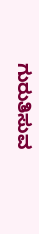ಗುರುತಿಸುವ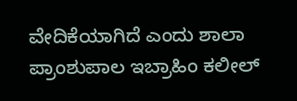ವೇದಿಕೆಯಾಗಿದೆ ಎಂದು ಶಾಲಾ ಪ್ರಾಂಶುಪಾಲ ಇಬ್ರಾಹಿಂ ಕಲೀಲ್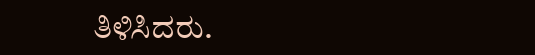ತಿಳಿಸಿದರು.